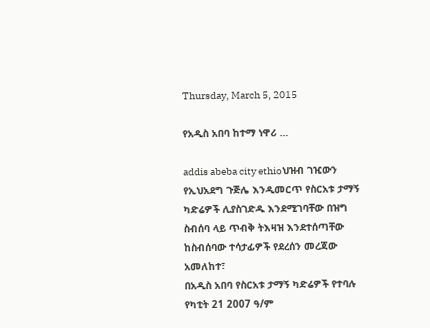Thursday, March 5, 2015

የአዲስ አበባ ከተማ ነዋሪ …

addis abeba city ethioህዝብ ገዢውን የኢህአደግ ጉጅሌ እንዲመርጥ የስርአቱ ታማኝ ካድሬዎች ሊያስገድዱ እንደሚገባቸው በዝግ ስብሰባ ላይ ጥብቅ ትእዛዝ እንደተሰጣቸው ከስብሰባው ተሳታፊዎች የደረሰን መረጃው አመለከተ፣
በአዲስ አበባ የስርአቱ ታማኝ ካድሬዎች የተባሉ የካቲት 21 2007 ዓ/ም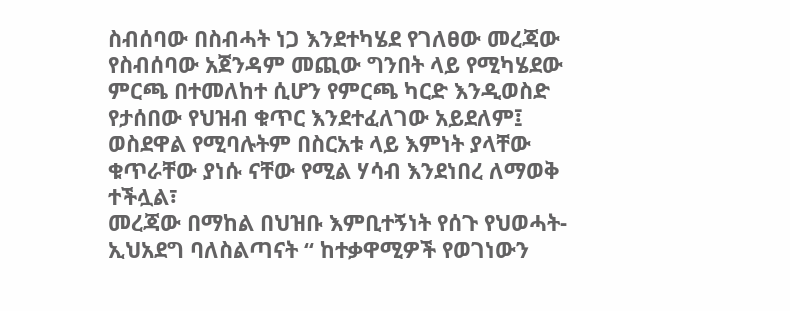ስብሰባው በስብሓት ነጋ እንደተካሄደ የገለፀው መረጃው የስብሰባው አጀንዳም መጪው ግንበት ላይ የሚካሄደው ምርጫ በተመለከተ ሲሆን የምርጫ ካርድ እንዲወስድ የታሰበው የህዝብ ቁጥር እንደተፈለገው አይደለም፤ ወስደዋል የሚባሉትም በስርአቱ ላይ እምነት ያላቸው ቁጥራቸው ያነሱ ናቸው የሚል ሃሳብ እንደነበረ ለማወቅ ተችሏል፣
መረጃው በማከል በህዝቡ እምቢተኝነት የሰጉ የህወሓት-ኢህአደግ ባለስልጣናት “ ከተቃዋሚዎች የወገነውን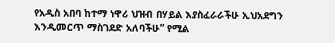የአዲስ አበባ ከተማ ነዋሪ ህዝብ በሃይል እያስፈራራችሁ ኢህአደግን እንዲመርጥ ማስገደድ አለባችሁ” የሚል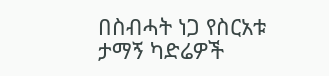በስብሓት ነጋ የስርአቱ ታማኝ ካድሬዎች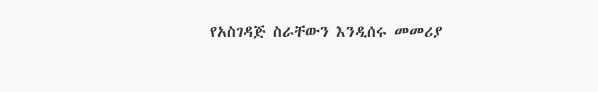የአስገዳጅ ስራቸውን እንዲሰሩ መመሪያ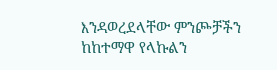እንዳወረደላቸው ምንጮቻችን ከከተማዋ የላኩልን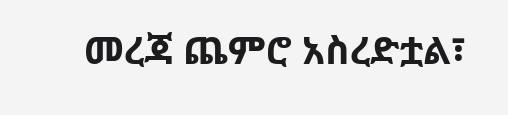መረጃ ጨምሮ አስረድቷል፣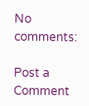No comments:

Post a Comment